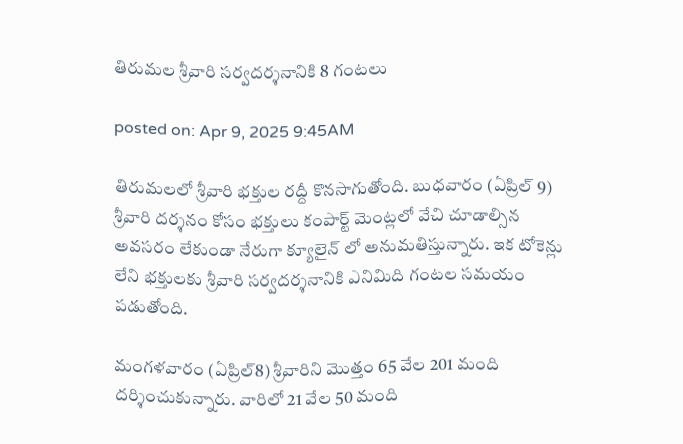తిరుమల శ్రీవారి సర్వదర్శనానికి 8 గంటలు

posted on: Apr 9, 2025 9:45AM

తిరుమలలో శ్రీవారి భక్తుల రద్దీ కొనసాగుతోంది. బుధవారం (ఏప్రిల్ 9) శ్రీవారి దర్శనం కోసం భక్తులు కంపార్ట్ మెంట్లలో వేచి చూడాల్సిన అవసరం లేకుండా నేరుగా క్యూలైన్ లో అనుమతిస్తున్నారు. ఇక టోకెన్లు లేని భక్తులకు శ్రీవారి సర్వదర్శనానికి ఎనిమిది గంటల సమయం పడుతోంది.

మంగళవారం (ఏప్రిల్8) శ్రీవారిని మొత్తం 65 వేల 201 మంది దర్శించుకున్నారు. వారిలో 21 వేల 50 మంది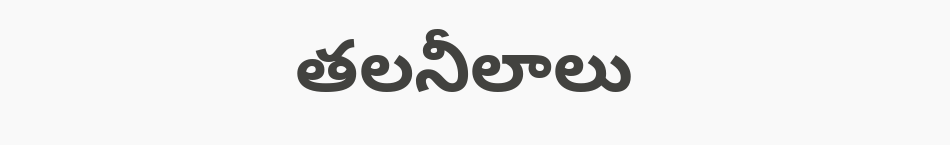తలనీలాలు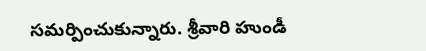సమర్పించుకున్నారు. శ్రీవారి హుండీ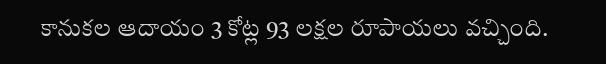కానుకల ఆదాయం 3 కోట్ల 93 లక్షల రూపాయలు వచ్చింది.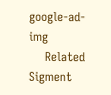google-ad-img
    Related Sigment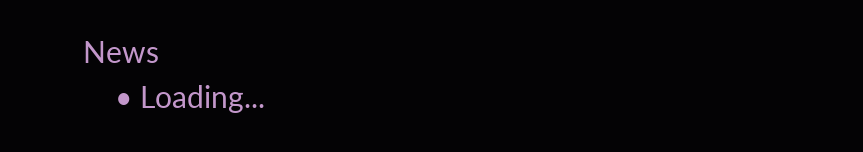News
    • Loading...